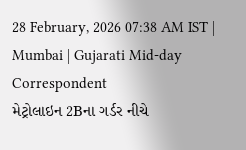28 February, 2026 07:38 AM IST | Mumbai | Gujarati Mid-day Correspondent
મેટ્રોલાઇન 2Bના ગર્ડર નીચે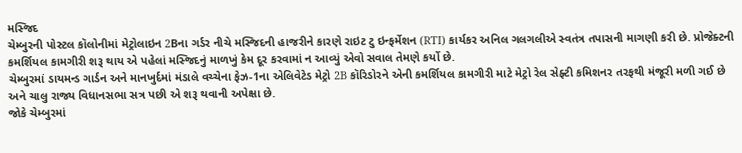મસ્જિદ
ચેમ્બુરની પોસ્ટલ કૉલોનીમાં મેટ્રોલાઇન 2Bના ગર્ડર નીચે મસ્જિદની હાજરીને કારણે રાઇટ ટુ ઇન્ફર્મેશન (RTI) કાર્યકર અનિલ ગલગલીએ સ્વતંત્ર તપાસની માગણી કરી છે. પ્રોજેક્ટની કમર્શિયલ કામગીરી શરૂ થાય એ પહેલાં મસ્જિદનું માળખું કેમ દૂર કરવામાં ન આવ્યું એવો સવાલ તેમણે કર્યો છે.
ચેમ્બુરમાં ડાયમન્ડ ગાર્ડન અને માનખુર્દમાં મંડાલે વચ્ચેના ફેઝ-1ના એલિવેટેડ મેટ્રો 2B કૉરિડોરને એની કમર્શિયલ કામગીરી માટે મેટ્રો રેલ સેફ્ટી કમિશનર તરફથી મંજૂરી મળી ગઈ છે અને ચાલુ રાજ્ય વિધાનસભા સત્ર પછી એ શરૂ થવાની અપેક્ષા છે.
જોકે ચેમ્બુરમાં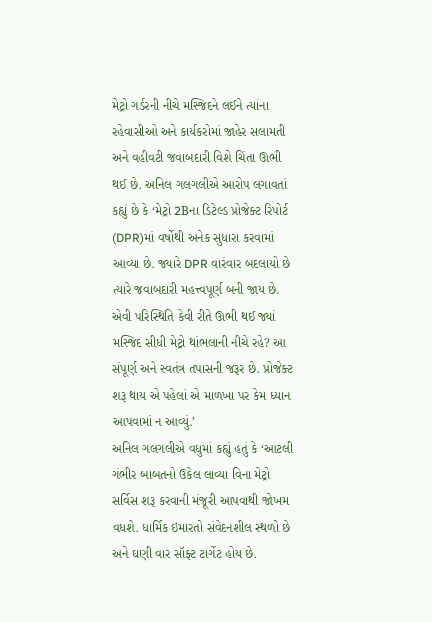મેટ્રો ગર્ડરની નીચે મસ્જિદને લઈને ત્યાંના રહેવાસીઓ અને કાર્યકરોમાં જાહેર સલામતી અને વહીવટી જવાબદારી વિશે ચિંતા ઊભી થઈ છે. અનિલ ગલગલીએ આરોપ લગાવતાં કહ્યું છે કે ‘મેટ્રો 2Bના ડિટેલ્ડ પ્રોજેક્ટ રિપોર્ટ (DPR)માં વર્ષોથી અનેક સુધારા કરવામાં આવ્યા છે. જ્યારે DPR વારંવાર બદલાયો છે ત્યારે જવાબદારી મહત્ત્વપૂર્ણ બની જાય છે. એવી પરિસ્થિતિ કેવી રીતે ઊભી થઈ જ્યાં મસ્જિદ સીધી મેટ્રો થાંભલાની નીચે રહે? આ સંપૂર્ણ અને સ્વતંત્ર તપાસની જરૂર છે. પ્રોજેક્ટ શરૂ થાય એ પહેલાં એ માળખા પર કેમ ધ્યાન આપવામાં ન આવ્યું.’
અનિલ ગલગલીએ વધુમાં કહ્યું હતું કે ‘આટલી ગંભીર બાબતનો ઉકેલ લાવ્યા વિના મેટ્રો સર્વિસ શરૂ કરવાની મંજૂરી આપવાથી જોખમ વધશે. ધાર્મિક ઇમારતો સંવેદનશીલ સ્થળો છે અને ઘણી વાર સૉફ્ટ ટાર્ગેટ હોય છે.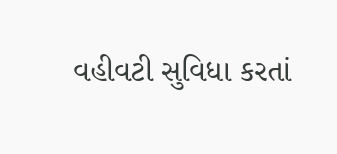વહીવટી સુવિધા કરતાં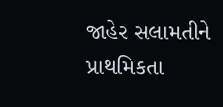જાહેર સલામતીને પ્રાથમિકતા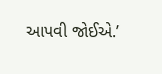આપવી જોઈએ.’